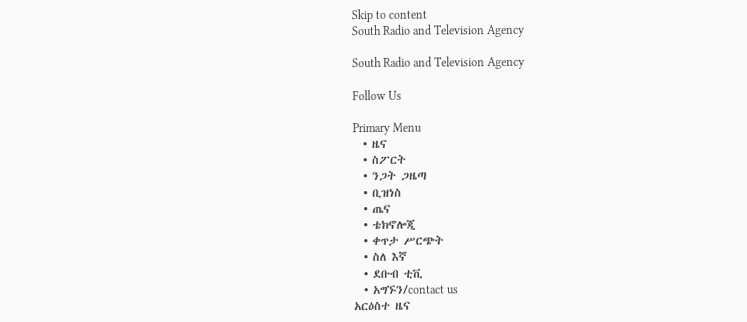Skip to content
South Radio and Television Agency

South Radio and Television Agency

Follow Us

Primary Menu
  • ዜና
  • ስፖርት
  • ንጋት ጋዜጣ
  • ቢዝነስ
  • ጤና
  • ቴክኖሎጂ
  • ቀጥታ ሥርጭት
  • ስለ እኛ
  • ደቡብ ቲቪ
  • አግኙን/contact us
አርዕስተ ዜና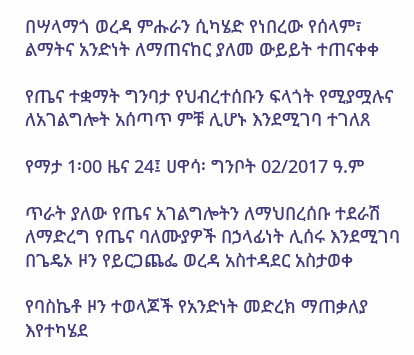በሣላማጎ ወረዳ ምሑራን ሲካሄድ የነበረው የሰላም፣ ልማትና አንድነት ለማጠናከር ያለመ ውይይት ተጠናቀቀ

የጤና ተቋማት ግንባታ የህብረተሰቡን ፍላጎት የሚያሟሉና ለአገልግሎት አሰጣጥ ምቹ ሊሆኑ እንደሚገባ ተገለጸ

የማታ 1፡00 ዜና 24፤ ሀዋሳ፡ ግንቦት 02/2017 ዓ.ም

ጥራት ያለው የጤና አገልግሎትን ለማህበረሰቡ ተደራሽ ለማድረግ የጤና ባለሙያዎች በኃላፊነት ሊሰሩ እንደሚገባ በጌዴኦ ዞን የይርጋጨፌ ወረዳ አስተዳደር አስታወቀ

የባስኬቶ ዞን ተወላጆች የአንድነት መድረክ ማጠቃለያ እየተካሄደ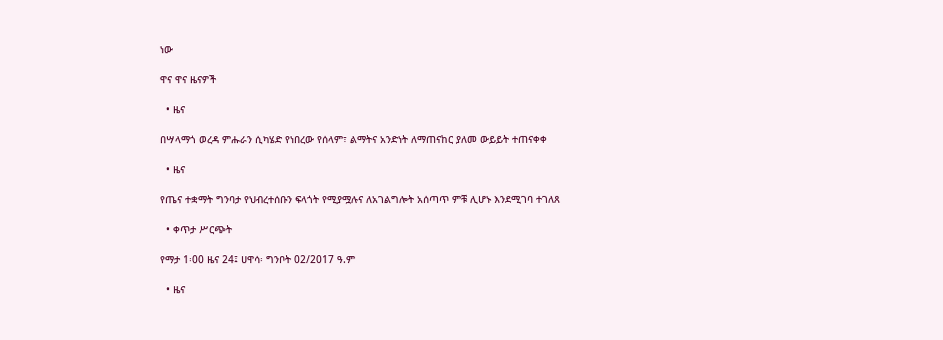ነው

ዋና ዋና ዜናዎች

  • ዜና

በሣላማጎ ወረዳ ምሑራን ሲካሄድ የነበረው የሰላም፣ ልማትና አንድነት ለማጠናከር ያለመ ውይይት ተጠናቀቀ

  • ዜና

የጤና ተቋማት ግንባታ የህብረተሰቡን ፍላጎት የሚያሟሉና ለአገልግሎት አሰጣጥ ምቹ ሊሆኑ እንደሚገባ ተገለጸ

  • ቀጥታ ሥርጭት

የማታ 1፡00 ዜና 24፤ ሀዋሳ፡ ግንቦት 02/2017 ዓ.ም

  • ዜና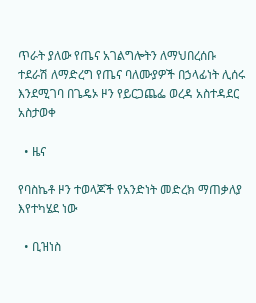ጥራት ያለው የጤና አገልግሎትን ለማህበረሰቡ ተደራሽ ለማድረግ የጤና ባለሙያዎች በኃላፊነት ሊሰሩ እንደሚገባ በጌዴኦ ዞን የይርጋጨፌ ወረዳ አስተዳደር አስታወቀ

  • ዜና

የባስኬቶ ዞን ተወላጆች የአንድነት መድረክ ማጠቃለያ እየተካሄደ ነው

  • ቢዝነስ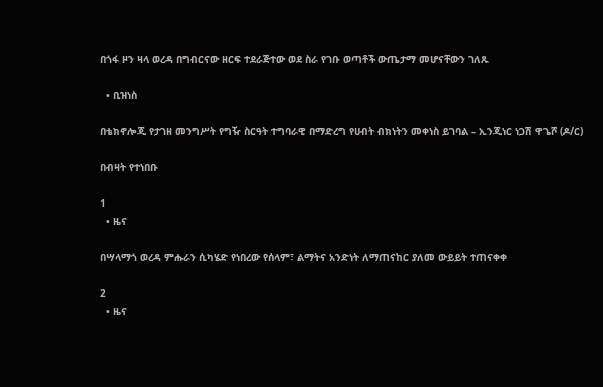በጎፋ ዞን ዛላ ወረዳ በግብርናው ዘርፍ ተደራጅተው ወደ ስራ የገቡ ወጣቶች ውጤታማ መሆናቸውን ገለጹ

  • ቢዝነስ

በቴክኖሎጂ የታገዘ መንግሥት የግዥ ስርዓት ተግባራዊ በማድረግ የሀብት ብክነትን መቀነስ ይገባል – ኢንጂነር ነጋሽ ዋጌሾ (ዶ/ር)

በብዛት የተነበቡ

1
  • ዜና

በሣላማጎ ወረዳ ምሑራን ሲካሄድ የነበረው የሰላም፣ ልማትና አንድነት ለማጠናከር ያለመ ውይይት ተጠናቀቀ

2
  • ዜና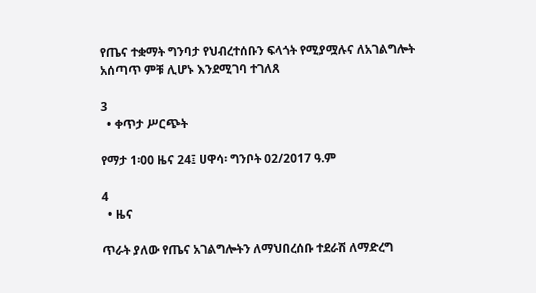የጤና ተቋማት ግንባታ የህብረተሰቡን ፍላጎት የሚያሟሉና ለአገልግሎት አሰጣጥ ምቹ ሊሆኑ እንደሚገባ ተገለጸ

3
  • ቀጥታ ሥርጭት

የማታ 1፡00 ዜና 24፤ ሀዋሳ፡ ግንቦት 02/2017 ዓ.ም

4
  • ዜና

ጥራት ያለው የጤና አገልግሎትን ለማህበረሰቡ ተደራሽ ለማድረግ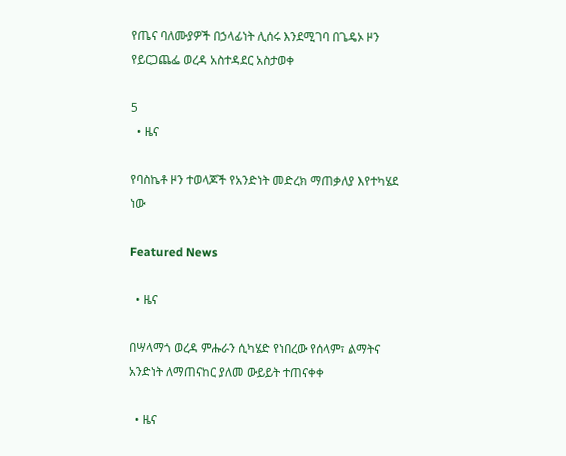የጤና ባለሙያዎች በኃላፊነት ሊሰሩ እንደሚገባ በጌዴኦ ዞን የይርጋጨፌ ወረዳ አስተዳደር አስታወቀ

5
  • ዜና

የባስኬቶ ዞን ተወላጆች የአንድነት መድረክ ማጠቃለያ እየተካሄደ ነው

Featured News

  • ዜና

በሣላማጎ ወረዳ ምሑራን ሲካሄድ የነበረው የሰላም፣ ልማትና አንድነት ለማጠናከር ያለመ ውይይት ተጠናቀቀ

  • ዜና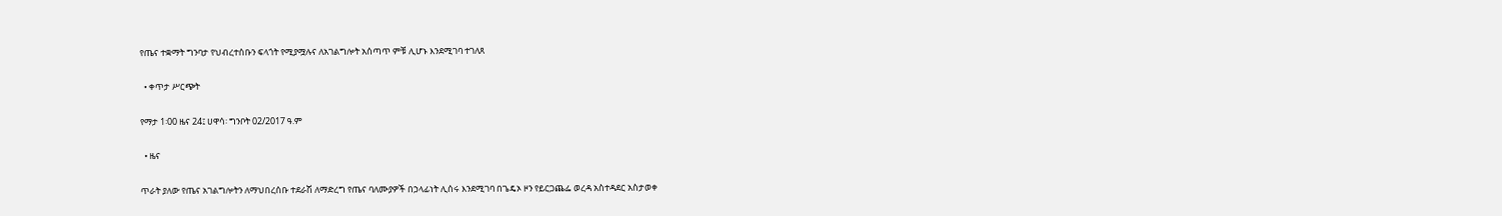የጤና ተቋማት ግንባታ የህብረተሰቡን ፍላጎት የሚያሟሉና ለአገልግሎት አሰጣጥ ምቹ ሊሆኑ እንደሚገባ ተገለጸ

  • ቀጥታ ሥርጭት

የማታ 1፡00 ዜና 24፤ ሀዋሳ፡ ግንቦት 02/2017 ዓ.ም

  • ዜና

ጥራት ያለው የጤና አገልግሎትን ለማህበረሰቡ ተደራሽ ለማድረግ የጤና ባለሙያዎች በኃላፊነት ሊሰሩ እንደሚገባ በጌዴኦ ዞን የይርጋጨፌ ወረዳ አስተዳደር አስታወቀ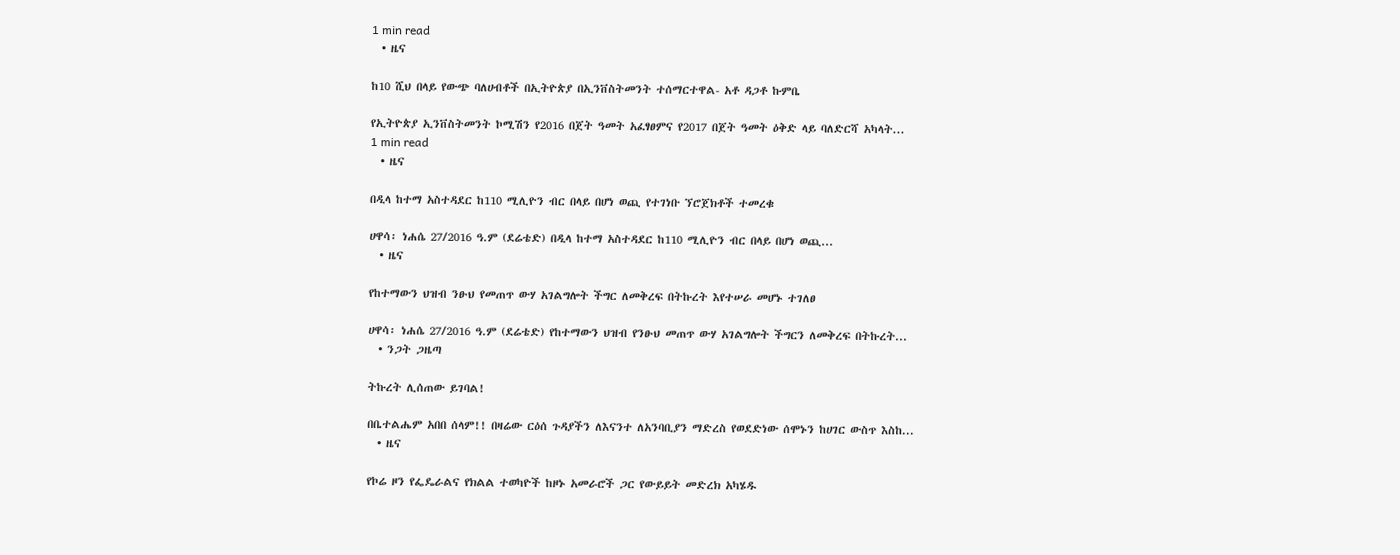1 min read
  • ዜና

ከ10 ሺህ በላይ የውጭ ባለሀብቶች በኢትዮጵያ በኢንቨስትመንት ተሰማርተዋል- አቶ ዳጋቶ ኩምቤ

የኢትዮጵያ ኢንቨስትመንት ኮሚሽን የ2016 በጀት ዓመት አፈፃፀምና የ2017 በጀት ዓመት ዕቅድ ላይ ባለድርሻ አካላት...
1 min read
  • ዜና

በዲላ ከተማ አስተዳደር ከ110 ሚሊዮን ብር በላይ በሆነ ወጪ የተገነቡ ኘሮጀክቶች ተመረቁ

ሀዋሳ፡ ነሐሴ 27/2016 ዓ.ም (ደሬቴድ) በዲላ ከተማ አስተዳደር ከ110 ሚሊዮን ብር በላይ በሆነ ወጪ...
  • ዜና

የከተማውን ህዝብ ንፁህ የመጠጥ ውሃ አገልግሎት ችግር ለመቅረፍ በትኩረት እየተሠራ መሆኑ ተገለፀ

ሀዋሳ፡ ነሐሴ 27/2016 ዓ.ም (ደሬቴድ) የከተማውን ህዝብ የንፁህ መጠጥ ውሃ አገልግሎት ችግርን ለመቅረፍ በትኩረት...
  • ንጋት ጋዜጣ

ትኩረት ሊሰጠው ይገባል!

በቤተልሔም አበበ ሰላም!! በዛሬው ርዕሰ ጉዳያችን ለእናንተ ለአንባቢያን ማድረስ የወደድነው ሰሞኑን ከሀገር ውስጥ እስከ...
  • ዜና

የኮሬ ዞን የፌዴራልና የክልል ተወካዮች ከዞኑ አመራሮች ጋር የውይይት መድረክ አካሄዱ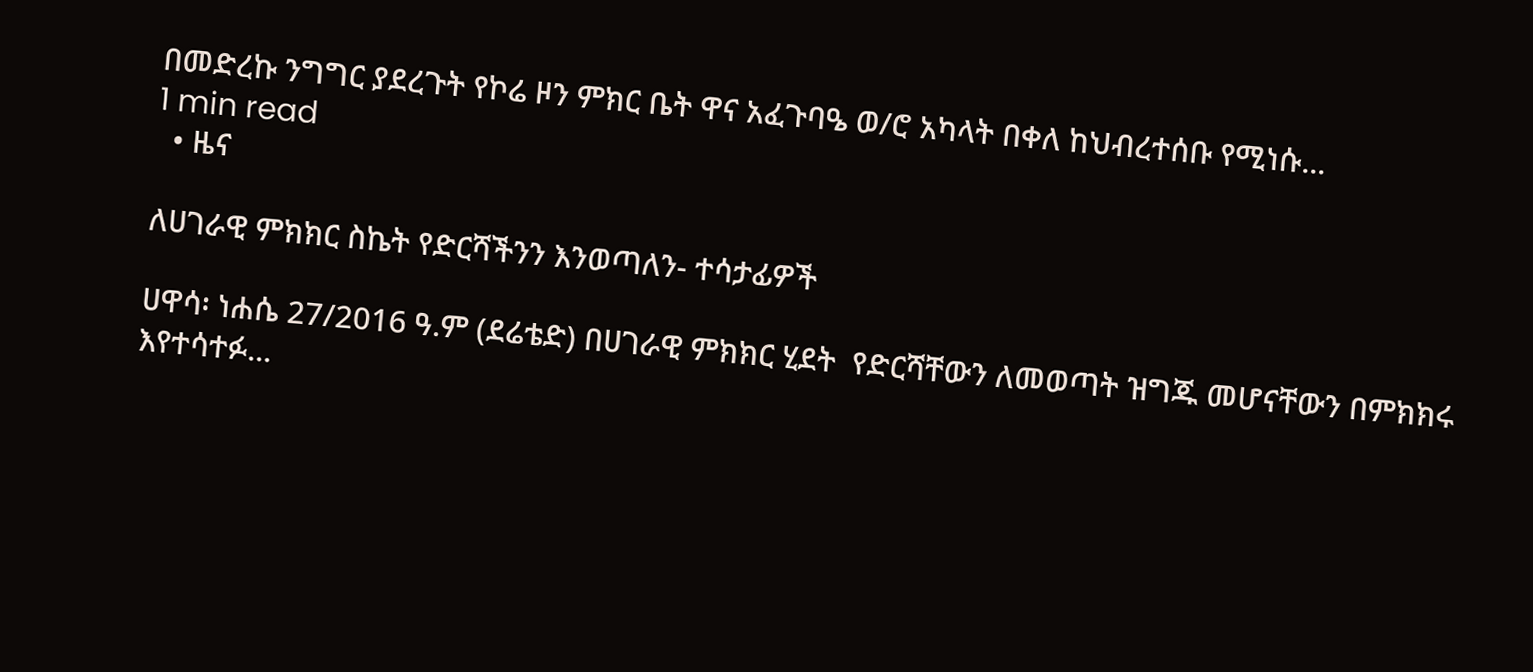በመድረኩ ንግግር ያደረጉት የኮሬ ዞን ምክር ቤት ዋና አፈጉባዔ ወ/ሮ አካላት በቀለ ከህብረተሰቡ የሚነሱ...
1 min read
  • ዜና

ለሀገራዊ ምክክር ስኬት የድርሻችንን እንወጣለን- ተሳታፊዎች

ሀዋሳ፡ ነሐሴ 27/2016 ዓ.ም (ደሬቴድ) በሀገራዊ ምክክር ሂደት  የድርሻቸውን ለመወጣት ዝግጁ መሆናቸውን በምክክሩ እየተሳተፉ...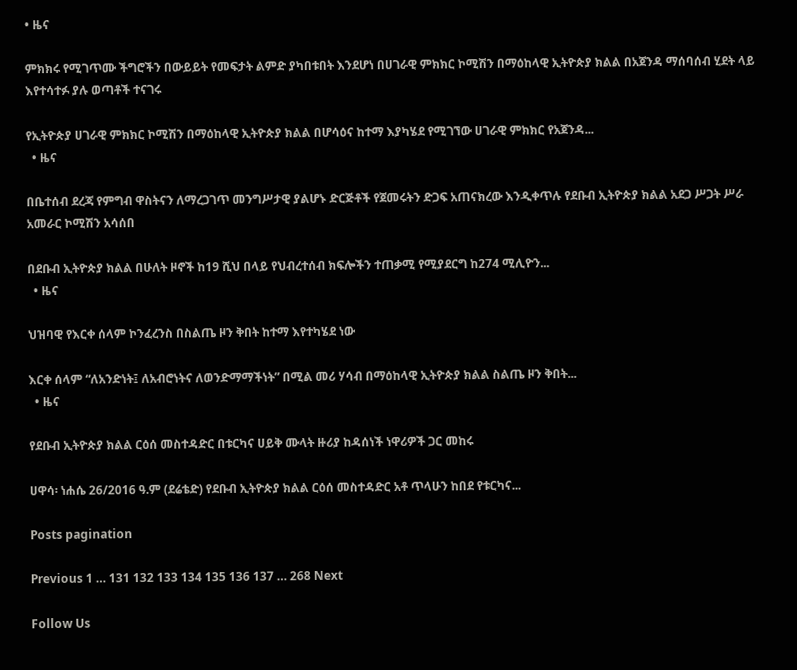• ዜና

ምክክሩ የሚገጥሙ ችግሮችን በውይይት የመፍታት ልምድ ያካበቱበት እንደሆነ በሀገራዊ ምክክር ኮሚሽን በማዕከላዊ ኢትዮጵያ ክልል በአጀንዳ ማሰባሰብ ሂደት ላይ እየተሳተፉ ያሉ ወጣቶች ተናገሩ

የኢትዮጵያ ሀገራዊ ምክክር ኮሚሽን በማዕከላዊ ኢትዮጵያ ክልል በሆሳዕና ከተማ እያካሄደ የሚገኘው ሀገራዊ ምክክር የአጀንዳ...
  • ዜና

በቤተሰብ ደረጃ የምግብ ዋስትናን ለማረጋገጥ መንግሥታዊ ያልሆኑ ድርጅቶች የጀመሩትን ድጋፍ አጠናክረው እንዲቀጥሉ የደቡብ ኢትዮጵያ ክልል አደጋ ሥጋት ሥራ አመራር ኮሚሽን አሳሰበ

በደቡብ ኢትዮጵያ ክልል በሁለት ዞኖች ከ19 ሺህ በላይ የህብረተሰብ ክፍሎችን ተጠቃሚ የሚያደርግ ከ274 ሚሊዮን...
  • ዜና

ህዝባዊ የእርቀ ሰላም ኮንፈረንስ በስልጤ ዞን ቅበት ከተማ እየተካሄደ ነው

እርቀ ሰላም “ለአንድነት፤ ለአብሮነትና ለወንድማማችነት” በሚል መሪ ሃሳብ በማዕከላዊ ኢትዮጵያ ክልል ስልጤ ዞን ቅበት...
  • ዜና

የደቡብ ኢትዮጵያ ክልል ርዕሰ መስተዳድር በቱርካና ሀይቅ ሙላት ዙሪያ ከዳሰነች ነዋሪዎች ጋር መከሩ

ሀዋሳ፡ ነሐሴ 26/2016 ዓ.ም (ደሬቴድ) የደቡብ ኢትዮጵያ ክልል ርዕሰ መስተዳድር አቶ ጥላሁን ከበደ የቱርካና...

Posts pagination

Previous 1 … 131 132 133 134 135 136 137 … 268 Next

Follow Us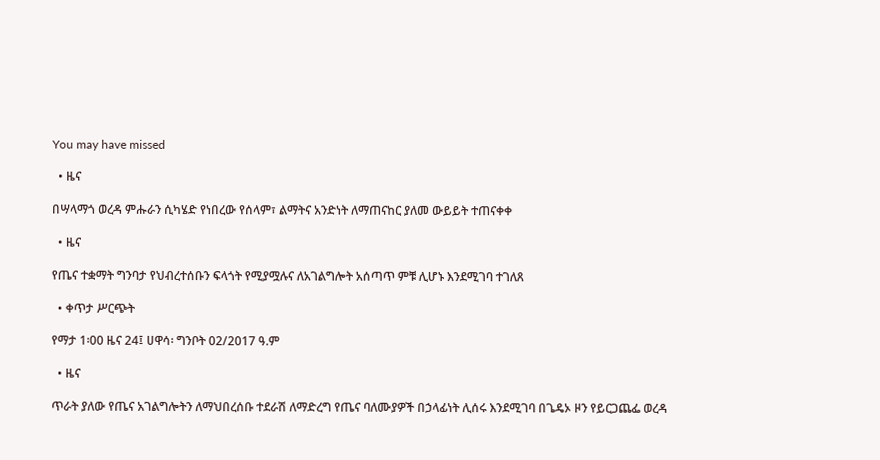You may have missed

  • ዜና

በሣላማጎ ወረዳ ምሑራን ሲካሄድ የነበረው የሰላም፣ ልማትና አንድነት ለማጠናከር ያለመ ውይይት ተጠናቀቀ

  • ዜና

የጤና ተቋማት ግንባታ የህብረተሰቡን ፍላጎት የሚያሟሉና ለአገልግሎት አሰጣጥ ምቹ ሊሆኑ እንደሚገባ ተገለጸ

  • ቀጥታ ሥርጭት

የማታ 1፡00 ዜና 24፤ ሀዋሳ፡ ግንቦት 02/2017 ዓ.ም

  • ዜና

ጥራት ያለው የጤና አገልግሎትን ለማህበረሰቡ ተደራሽ ለማድረግ የጤና ባለሙያዎች በኃላፊነት ሊሰሩ እንደሚገባ በጌዴኦ ዞን የይርጋጨፌ ወረዳ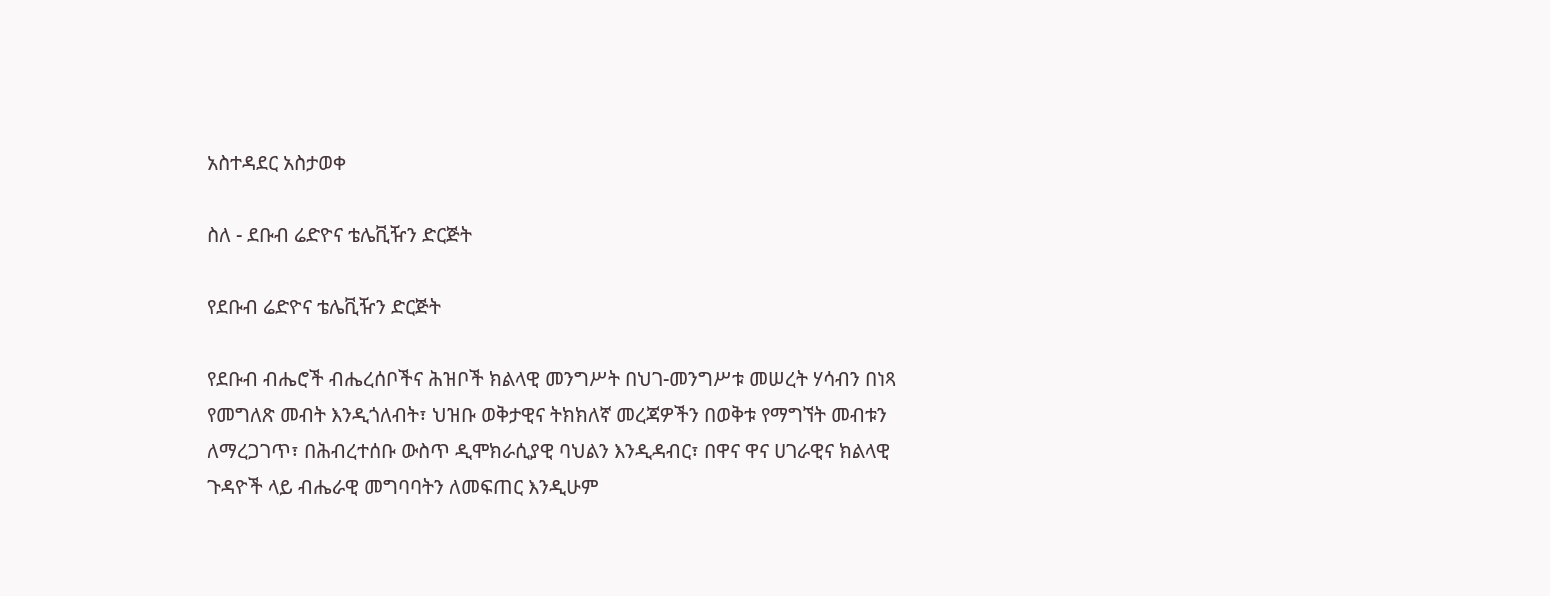አስተዳደር አስታወቀ

ስለ - ደቡብ ሬድዮና ቴሌቪዥን ድርጅት

የደቡብ ሬድዮና ቴሌቪዥን ድርጅት

የደቡብ ብሔሮች ብሔረሰቦችና ሕዝቦች ክልላዊ መንግሥት በህገ-መንግሥቱ መሠረት ሃሳብን በነጻ የመግለጽ መብት እንዲጎለብት፣ ህዝቡ ወቅታዊና ትክክለኛ መረጃዎችን በወቅቱ የማግኘት መብቱን ለማረጋገጥ፣ በሕብረተሰቡ ውስጥ ዲሞክራሲያዊ ባህልን እንዲዳብር፣ በዋና ዋና ሀገራዊና ክልላዊ ጉዳዮች ላይ ብሔራዊ መግባባትን ለመፍጠር እንዲሁም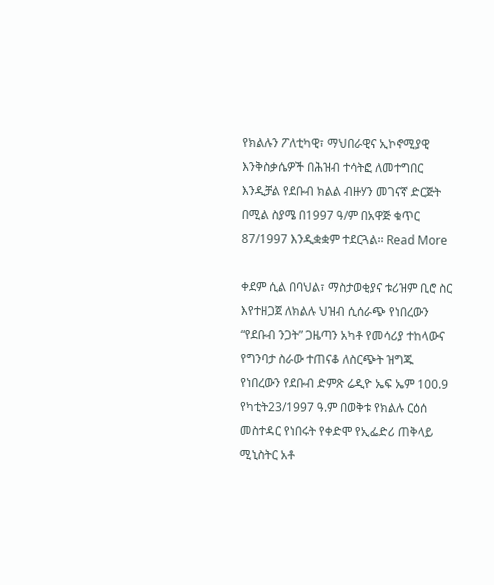የክልሉን ፖለቲካዊ፣ ማህበራዊና ኢኮኖሚያዊ እንቅስቃሴዎች በሕዝብ ተሳትፎ ለመተግበር እንዲቻል የደቡብ ክልል ብዙሃን መገናኛ ድርጅት በሚል ስያሜ በ1997 ዓ/ም በአዋጅ ቁጥር 87/1997 እንዲቋቋም ተደርጓል፡፡ Read More

ቀደም ሲል በባህል፣ ማስታወቂያና ቱሪዝም ቢሮ ስር እየተዘጋጀ ለክልሉ ህዝብ ሲሰራጭ የነበረውን “የደቡብ ንጋት” ጋዜጣን አካቶ የመሳሪያ ተከላውና የግንባታ ስራው ተጠናቆ ለስርጭት ዝግጁ የነበረውን የደቡብ ድምጽ ሬዲዮ ኤፍ ኤም 100.9  የካቲት23/1997 ዓ.ም በወቅቱ የክልሉ ርዕሰ መስተዳር የነበሩት የቀድሞ የኢፌድሪ ጠቅላይ ሚኒስትር አቶ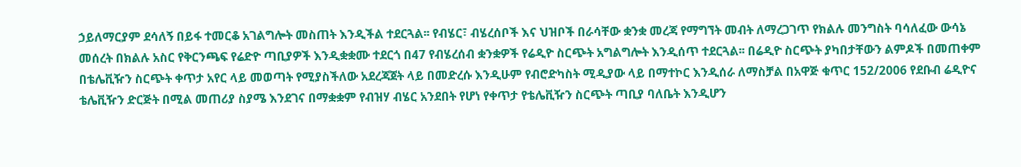ኃይለማርያም ደሳለኝ በይፋ ተመርቆ አገልግሎት መስጠት እንዲችል ተደርጓል፡፡ የብሄር፣ ብሄረሰቦች እና ህዝቦች በራሳቸው ቋንቋ መረጃ የማግኘት መብት ለማረጋገጥ የክልሉ መንግስት ባሳለፈው ውሳኔ መሰረት በክልሉ አስር የቅርንጫፍ የሬድዮ ጣቢያዎች እንዲቋቋሙ ተደርጎ በ47 የብሄረሰብ ቋንቋዎች የሬዲዮ ስርጭት አግልግሎት እንዲሰጥ ተደርጓል፡፡ በሬዲዮ ስርጭት ያካበታቸውን ልምዶች በመጠቀም በቴሌቪዥን ስርጭት ቀጥታ አየር ላይ መወጣት የሚያስችለው አደረጃጀት ላይ በመድረሱ እንዲሁም የብሮድካስት ሚዲያው ላይ በማተኮር እንዲሰራ ለማስቻል በአዋጅ ቁጥር 152/2006 የደቡብ ሬዲዮና ቴሌቪዥን ድርጅት በሚል መጠሪያ ስያሜ እንደገና በማቋቋም የብዝሃ ብሄር አንደበት የሆነ የቀጥታ የቴሌቪዥን ስርጭት ጣቢያ ባለቤት እንዲሆን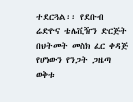ተደርጓል፡፡ የደቡብ ሬድዮና ቴሌቪዥን ድርጅት በህትመት መስክ ፈር ቀዳጅ የሆነውን የንጋት ጋዜጣ ወቅቱ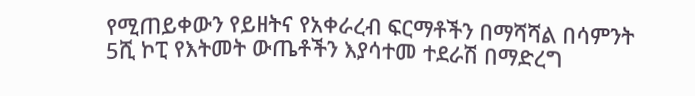የሚጠይቀውን የይዘትና የአቀራረብ ፍርማቶችን በማሻሻል በሳምንት 5ሺ ኮፒ የእትመት ውጤቶችን እያሳተመ ተደራሽ በማድረግ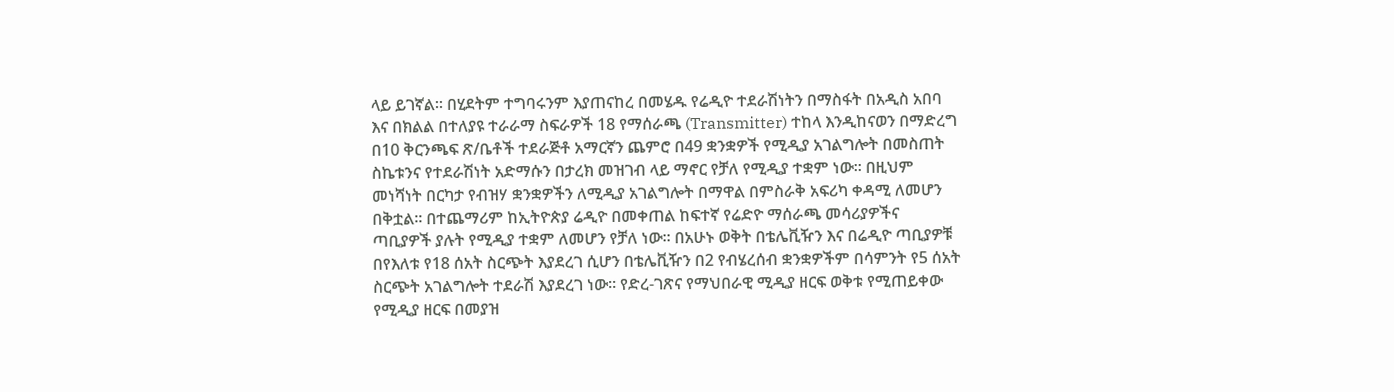ላይ ይገኛል፡፡ በሂደትም ተግባሩንም እያጠናከረ በመሄዱ የሬዲዮ ተደራሽነትን በማስፋት በአዲስ አበባ እና በክልል በተለያዩ ተራራማ ስፍራዎች 18 የማሰራጫ (Transmitter) ተከላ እንዲከናወን በማድረግ በ10 ቅርንጫፍ ጽ/ቤቶች ተደራጅቶ አማርኛን ጨምሮ በ49 ቋንቋዎች የሚዲያ አገልግሎት በመስጠት ስኬቱንና የተደራሽነት አድማሱን በታረክ መዝገብ ላይ ማኖር የቻለ የሚዲያ ተቋም ነው፡፡ በዚህም መነሻነት በርካታ የብዝሃ ቋንቋዎችን ለሚዲያ አገልግሎት በማዋል በምስራቅ አፍሪካ ቀዳሚ ለመሆን በቅቷል፡፡ በተጨማሪም ከኢትዮጵያ ሬዲዮ በመቀጠል ከፍተኛ የሬድዮ ማሰራጫ መሳሪያዎችና ጣቢያዎች ያሉት የሚዲያ ተቋም ለመሆን የቻለ ነው፡፡ በአሁኑ ወቅት በቴሌቪዥን እና በሬዲዮ ጣቢያዎቹ በየእለቱ የ18 ሰአት ስርጭት እያደረገ ሲሆን በቴሌቪዥን በ2 የብሄረሰብ ቋንቋዎችም በሳምንት የ5 ሰአት ስርጭት አገልግሎት ተደራሽ እያደረገ ነው፡፡ የድረ-ገጽና የማህበራዊ ሚዲያ ዘርፍ ወቅቱ የሚጠይቀው የሚዲያ ዘርፍ በመያዝ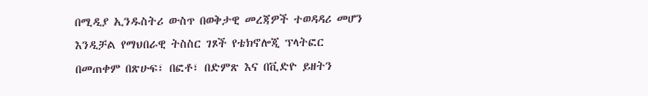በሚዲያ ኢንዱስትሪ ውስጥ በወቅታዊ መረጃዎች ተወዳዳሪ መሆን እንዲቻል የማህበራዊ ትስስር ገጾች የቴክኖሎጂ ፕላትፎር በመጠቀም በጽሁፍ፣ በፎቶ፣ በድምጽ እና በቪድዮ ይዘትን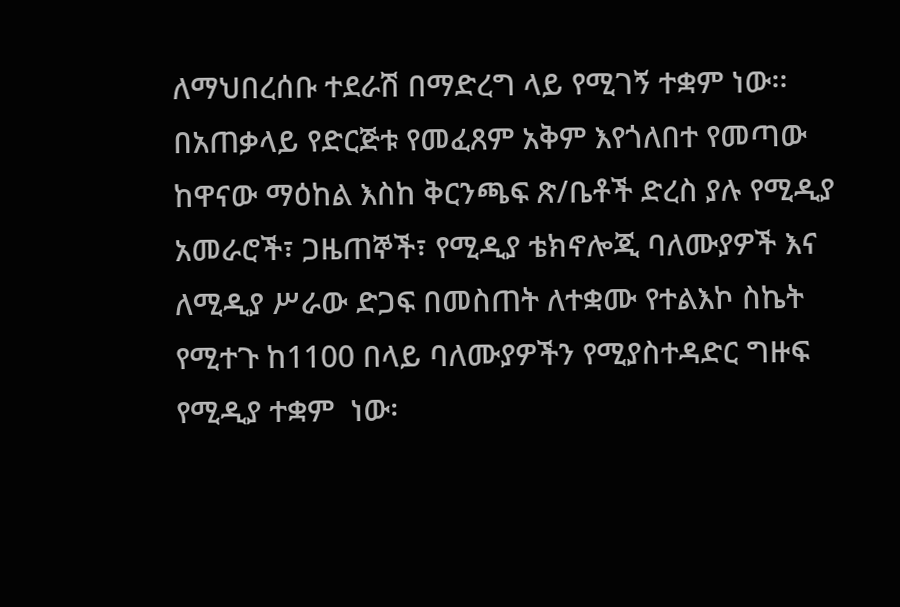ለማህበረሰቡ ተደራሽ በማድረግ ላይ የሚገኝ ተቋም ነው፡፡ በአጠቃላይ የድርጅቱ የመፈጸም አቅም እየጎለበተ የመጣው ከዋናው ማዕከል እስከ ቅርንጫፍ ጽ/ቤቶች ድረስ ያሉ የሚዲያ አመራሮች፣ ጋዜጠኞች፣ የሚዲያ ቴክኖሎጂ ባለሙያዎች እና ለሚዲያ ሥራው ድጋፍ በመስጠት ለተቋሙ የተልእኮ ስኬት የሚተጉ ከ1100 በላይ ባለሙያዎችን የሚያስተዳድር ግዙፍ  የሚዲያ ተቋም  ነው፡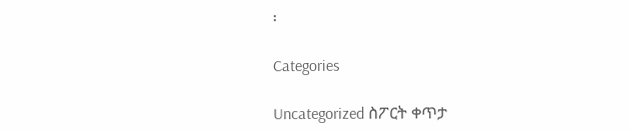፡

Categories

Uncategorized ስፖርት ቀጥታ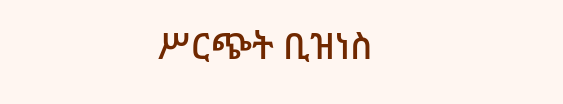ሥርጭት ቢዝነስ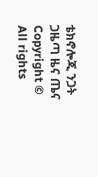ቴክኖሎጂ ንጋት ጋዜጣ ዜና ጤና
Copyright © All rights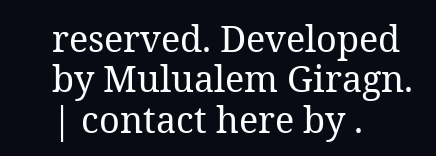reserved. Developed by Mulualem Giragn. | contact here by .